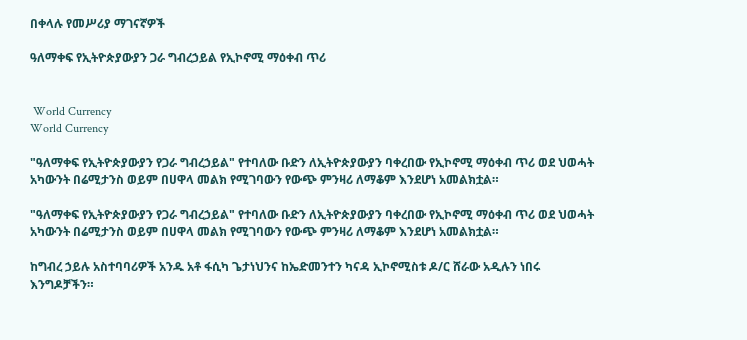በቀላሉ የመሥሪያ ማገናኛዎች

ዓለማቀፍ የኢትዮጵያውያን ጋራ ግብረኃይል የኢኮኖሚ ማዕቀብ ጥሪ


 World Currency
World Currency

"ዓለማቀፍ የኢትዮጵያውያን የጋራ ግብረኃይል" የተባለው ቡድን ለኢትዮጵያውያን ባቀረበው የኢኮኖሚ ማዕቀብ ጥሪ ወደ ህወሓት አካውንት በሬሚታንስ ወይም በሀዋላ መልክ የሚገባውን የውጭ ምንዛሪ ለማቆም እንደሆነ አመልክቷል።

"ዓለማቀፍ የኢትዮጵያውያን የጋራ ግብረኃይል" የተባለው ቡድን ለኢትዮጵያውያን ባቀረበው የኢኮኖሚ ማዕቀብ ጥሪ ወደ ህወሓት አካውንት በሬሚታንስ ወይም በሀዋላ መልክ የሚገባውን የውጭ ምንዛሪ ለማቆም እንደሆነ አመልክቷል።

ከግብረ ኃይሉ አስተባባሪዎች አንዱ አቶ ፋሲካ ጌታነህንና ከኤድመንተን ካናዳ ኢኮኖሚስቱ ዶ/ር ሸራው አዲሉን ነበሩ እንግዶቻችን።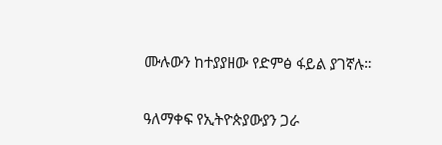ሙሉውን ከተያያዘው የድምፅ ፋይል ያገኛሉ።

ዓለማቀፍ የኢትዮጵያውያን ጋራ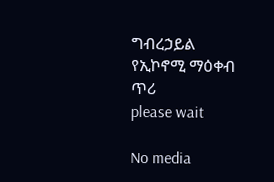ግብረኃይል የኢኮኖሚ ማዕቀብ ጥሪ
please wait

No media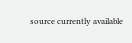source currently available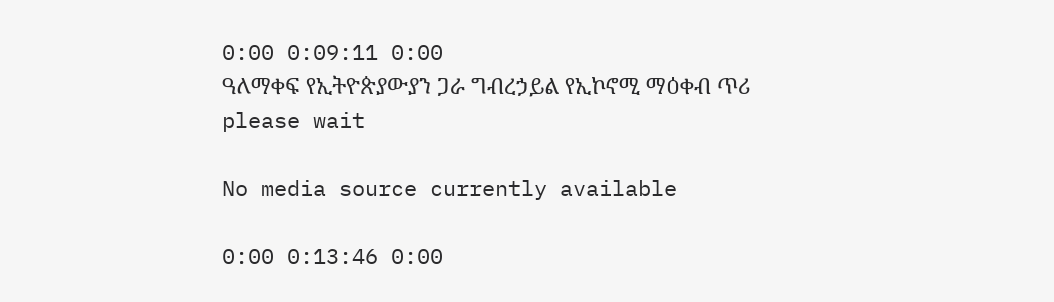0:00 0:09:11 0:00
ዓለማቀፍ የኢትዮጵያውያን ጋራ ግብረኃይል የኢኮኖሚ ማዕቀብ ጥሪ
please wait

No media source currently available

0:00 0:13:46 0:00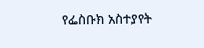የፌስቡክ አስተያየት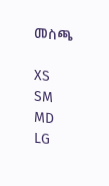መስጫ

XS
SM
MD
LG